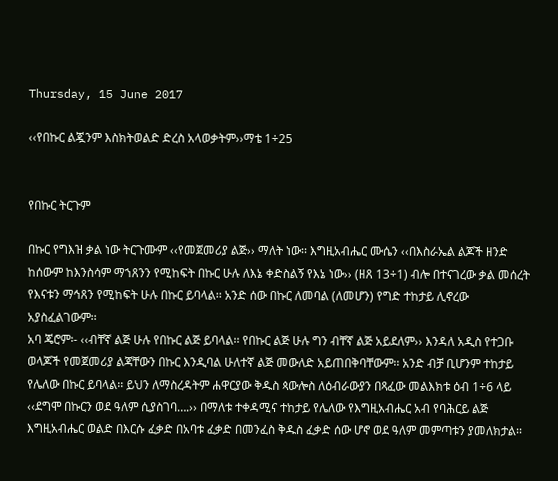Thursday, 15 June 2017

‹‹የበኩር ልጇንም እስክትወልድ ድረስ አላወቃትም››ማቴ 1÷25


የበኩር ትርጉም

በኩር የግእዝ ቃል ነው ትርጉሙም ‹‹የመጀመሪያ ልጅ›› ማለት ነው፡፡ እግዚአብሔር ሙሴን ‹‹በእስራኤል ልጆች ዘንድ ከሰውም ከእንስሳም ማኀጸንን የሚከፍት በኩር ሁሉ ለእኔ ቀድስልኝ የእኔ ነው›› (ዘጸ 13÷1) ብሎ በተናገረው ቃል መሰረት የእናቱን ማኅጸን የሚከፍት ሁሉ በኩር ይባላል፡፡ አንድ ሰው በኩር ለመባል (ለመሆን) የግድ ተከታይ ሊኖረው አያስፈልገውም፡፡
አባ ጄሮም፡- ‹‹ብቸኛ ልጅ ሁሉ የበኩር ልጅ ይባላል፡፡ የበኩር ልጅ ሁሉ ግን ብቸኛ ልጅ አይደለም›› እንዳለ አዲስ የተጋቡ ወላጆች የመጀመሪያ ልጃቸውን በኩር እንዲባል ሁለተኛ ልጅ መውለድ አይጠበቅባቸውም፡፡ አንድ ብቻ ቢሆንም ተከታይ የሌለው በኩር ይባላል፡፡ ይህን ለማስረዳትም ሐዋርያው ቅዱስ ጳውሎስ ለዕብራውያን በጻፈው መልእክቱ ዕብ 1÷6 ላይ ‹‹ደግሞ በኩርን ወደ ዓለም ሲያስገባ….›› በማለቱ ተቀዳሚና ተከታይ የሌለው የእግዚአብሔር አብ የባሕርይ ልጅ እግዚአብሔር ወልድ በእርሱ ፈቃድ በአባቱ ፈቃድ በመንፈስ ቅዱስ ፈቃድ ሰው ሆኖ ወደ ዓለም መምጣቱን ያመለክታል፡፡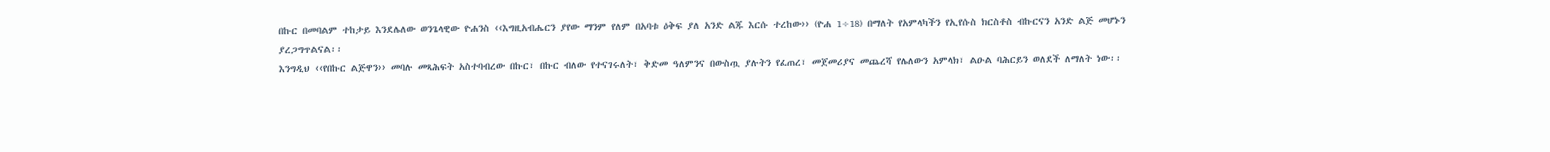በኩር በመባልም ተከታይ እንደሌለው ወንጌላዊው ዮሐንስ ‹‹እግዚአብሔርን ያየው ማንም የለም በአባቱ ዕቅፍ ያለ አንድ ልጁ እርሱ ተረከው›› (ዮሐ 1÷18) በማለት የአምላካችን የኢየሱስ ክርስቶስ ብኩርናን አንድ ልጅ መሆኑን ያረጋግጥልናል፡፡
እንግዲህ ‹‹የበኩር ልጅዋን›› መባሉ መጻሕፍት አስተባብረው በኩር፣ በኩር ብለው የተናገሩለት፣ ቅድመ ዓለምንና በውስጧ ያሉትን የፈጠረ፣ መጀመሪያና መጨረሻ የሌለውን አምላክ፣ ልዑል ባሕርይን ወለደች ለማለት ነው፡፡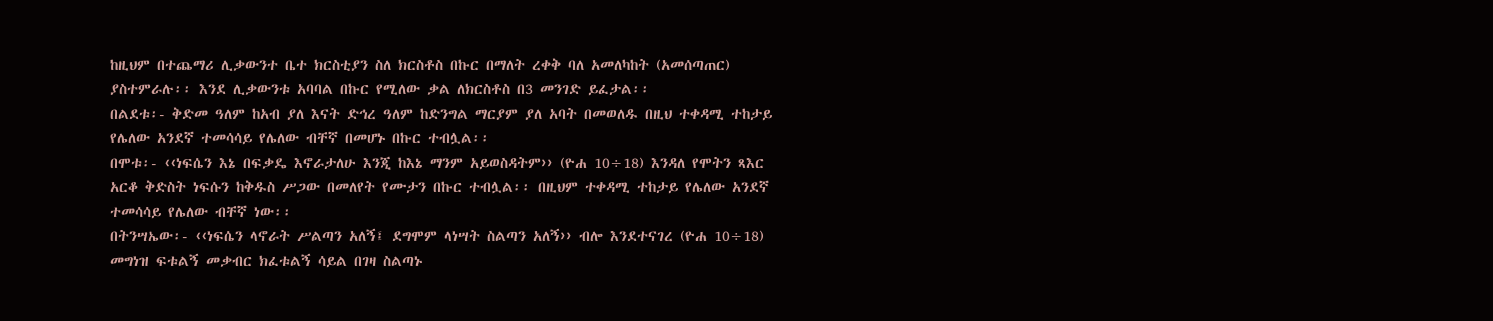ከዚህም በተጨማሪ ሊቃውንተ ቤተ ክርስቲያን ስለ ክርስቶስ በኩር በማለት ረቀቅ ባለ አመለካከት (አመሰጣጠር) ያስተምራሉ፡፡ እንደ ሊቃውንቱ አባባል በኩር የሚለው ቃል ለክርስቶስ በ3 መንገድ ይፈታል፡፡
በልደቱ፡- ቅድመ ዓለም ከአብ ያለ እናት ድኅረ ዓለም ከድንግል ማርያም ያለ አባት በመወለዱ በዚህ ተቀዳሚ ተከታይ የሌለው አንደኛ ተመሳሳይ የሌለው ብቸኛ በመሆኑ በኩር ተብሏል፡፡
በሞቱ፡- ‹‹ነፍሴን እኔ በፍቃዴ እኖራታለሁ እንጂ ከእኔ ማንም አይወስዳትም›› (ዮሐ 10÷18) እንዳለ የሞትን ጻእር አርቆ ቅድስት ነፍሱን ከቅዱስ ሥጋው በመለየት የሙታን በኩር ተብሏል፡፡ በዚህም ተቀዳሚ ተከታይ የሌለው አንደኛ ተመሳሳይ የሌለው ብቸኛ ነው፡፡
በትንሣኤው፡- ‹‹ነፍሴን ላኖራት ሥልጣን አለኝ፤ ደግሞም ላነሣት ስልጣን አለኝ›› ብሎ እንደተናገረ (ዮሐ 10÷18) መግነዝ ፍቱልኝ መቃብር ክፈቱልኝ ሳይል በገዛ ስልጣኑ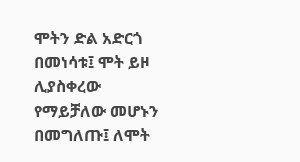ሞትን ድል አድርጎ በመነሳቱ፤ ሞት ይዞ ሊያስቀረው የማይቻለው መሆኑን በመግለጡ፤ ለሞት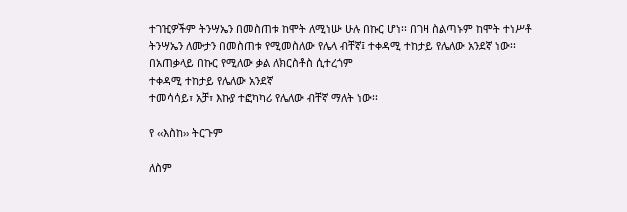ተገዢዎችም ትንሣኤን በመስጠቱ ከሞት ለሚነሡ ሁሉ በኩር ሆነ፡፡ በገዛ ስልጣኑም ከሞት ተነሥቶ ትንሣኤን ለሙታን በመስጠቱ የሚመስለው የሌላ ብቸኛ፤ ተቀዳሚ ተከታይ የሌለው አንደኛ ነው፡፡
በአጠቃላይ በኩር የሚለው ቃል ለክርስቶስ ሲተረጎም
ተቀዳሚ ተከታይ የሌለው አንደኛ
ተመሳሳይ፣ አቻ፣ እኩያ ተፎካካሪ የሌለው ብቸኛ ማለት ነው፡፡

የ ‹‹እስከ›› ትርጉም

ለስም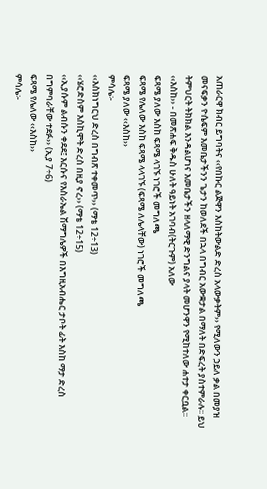አጠራርዋ ክብር ይግባትና ‹‹የበኩር ልጅዋን እስከትውልድ ድረስ አላውቃትም›› የሚለውን ኃይለ ቃል በመያዝ መናፍቃን ዮሴፍም እመቤታችንን ጌታን ከወለደች በኋላ በግብር አውቋታል በማለት በድፍረት ያስተምራሉ፡፡ ይህ ትምህርት ትክክል እንዳልሆነና እመቤታችን ዘላለማዊ ድንግልና ያላት መሆንዋን የሚከተለው ሐተታ ቀርቧል፡፡
‹‹እስከ›› - በመጽሐፍ ቅዱስ ሁለት ዓይነት አገባብ(ትርጉም) አለው
ፍጻሜ ያለው እስከ ፍጻሜ ላገኙ ነገሮች መግለጫ
ፍጻሜ የሌለው እስከ ፍጻሜ ላላገኙ (ፍጻሜ ለሌላቸው) ነገሮች መግለጫ
ፍጻሜ ያለው ‹‹እስከ››
ምሳሌ፡-
‹‹እስክነግርህ ድረስ በግብጽ ተቀመጥ›› (ማቴ 12÷13)
‹‹ሄሮድስም እስኪሞት ድረስ በዚያ ኖረ›› (ማቴ 12÷15)
‹‹ኢያሱም ልብሱን ቀደደ፤ እርሱና የእስራኤል ሽማግሌዎች በእግዚአብሔር ታቦት ፊት እስከ ማታ ድረስ በግምባራቸው ተደፉ›› (ኢያ 7÷6)
ፍጻሜ የሌለው ‹‹እስከ››
ምሳሌ፡-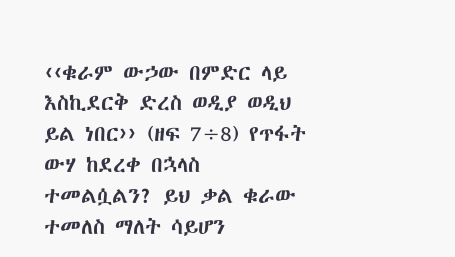‹‹ቁራም ውኃው በምድር ላይ እስኪደርቅ ድረስ ወዲያ ወዲህ ይል ነበር›› (ዘፍ 7÷8) የጥፋት ውሃ ከደረቀ በኋላስ ተመልሷልን? ይህ ቃል ቁራው ተመለስ ማለት ሳይሆን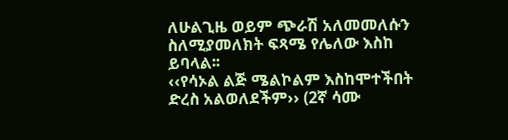ለሁልጊዜ ወይም ጭራሽ አለመመለሱን ስለሚያመለክት ፍጻሜ የሌለው እስከ ይባላል፡፡
‹‹የሳኦል ልጅ ሜልኮልም እስከሞተችበት ድረስ አልወለደችም›› (2ኛ ሳሙ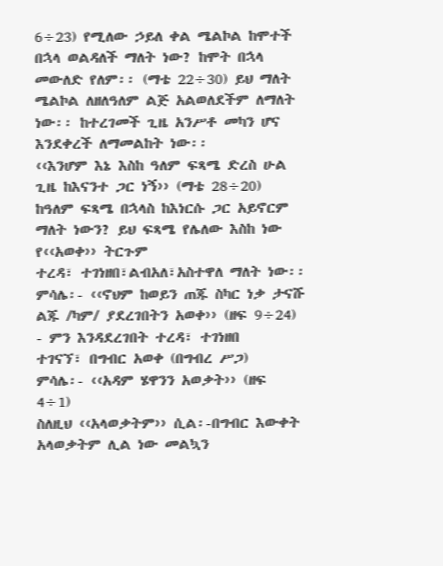6÷23) የሚለው ኃይለ ቀል ሜልኮል ከሞተች በኋላ ወልዳለች ማለት ነው? ከሞት በኋላ መውለድ የለም፡፡ (ማቴ 22÷30) ይህ ማለት ሜልኮል ለዘለዓለም ልጅ አልወለደችም ለማለት ነው፡፡ ከተረገመች ጊዜ አንሥቶ መካን ሆና እንደቀረች ለማመልከት ነው፡፡
‹‹እንሆም እኔ እስከ ዓለም ፍጻሜ ድረስ ሁል ጊዜ ከእናንተ ጋር ነኝ›› (ማቴ 28÷20) ከዓለም ፍጻሜ በኋላስ ከእነርሱ ጋር አይኖርም ማለት ነውን? ይህ ፍጻሜ የሌለው እስከ ነው
የ‹‹አወቀ›› ትርጉም
ተረዳ፣ ተገነዘበ፣ልብአለ፣አስተዋለ ማለት ነው፡፡
ምሳሌ፡- ‹‹ኖህም ከወይን ጠጁ ስካር ነቃ ታናሹ ልጁ /ካም/ ያደረገበትን አወቀ›› (ዘፍ 9÷24) - ምን እንዳደረገበት ተረዳ፣ ተገነዘበ
ተገናኘ፣ በግብር አወቀ (በግብረ ሥጋ)
ምሳሌ፡- ‹‹አዳም ሄዋንን አወቃት›› (ዘፍ 4÷1)
ስለዚህ ‹‹አላወቃትም›› ሲል፡-በግብር እውቀት አላወቃትም ሊል ነው መልኳን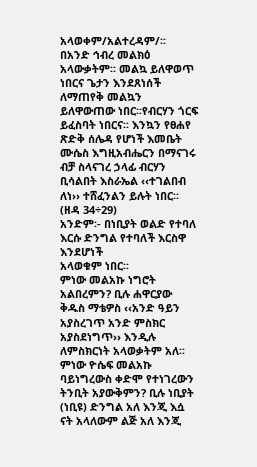አላወቀም/አልተረዳም/፡፡ በአንድ ኅብረ መልክዕ አላውቃትም፡፡ መልኳ ይለዋወጥ ነበርና ጌታን እንደጸነሰች ለማጠየቅ መልኳን ይለዋውጠው ነበር፡፡የብርሃን ጎርፍ ይፈስባት ነበርና፡፡ እንኳን የፀሐየ ጽድቅ ሰሌዳ የሆነች እመቤት ሙሴስ እግዚአብሔርን በማናገሩ ብቻ ስላናገረ ኃላፊ ብርሃን ቢሳልበት እስራኤል ‹‹ተገልበብ ለነ›› ተሸፈንልን ይሉት ነበር፡፡ (ዘዳ 34÷29)
አንድም፡- በነቢያት ወልድ የተባለ እርሱ ድንግል የተባለች እርስዋ እንደሆነች
አላወቁም ነበር፡፡
ምነው መልአኩ ነግሮት አልበረምን? ቢሉ ሐዋርያው ቅዱስ ማቴዎስ ‹‹አንድ ዓይን አያስረገጥ አንድ ምስክር አያስደነግጥ›› እንዲሉ ለምስክርነት አላወቃትም አለ፡፡
ምነው ዮሴፍ መልአኩ ባይነግረውስ ቀድሞ የተነገረውን ትንቢት አያውቅምን? ቢሉ ነቢያት (ነቢዩ) ድንግል አለ እንጂ እሷ ናት አላለውም ልጅ አለ እንጂ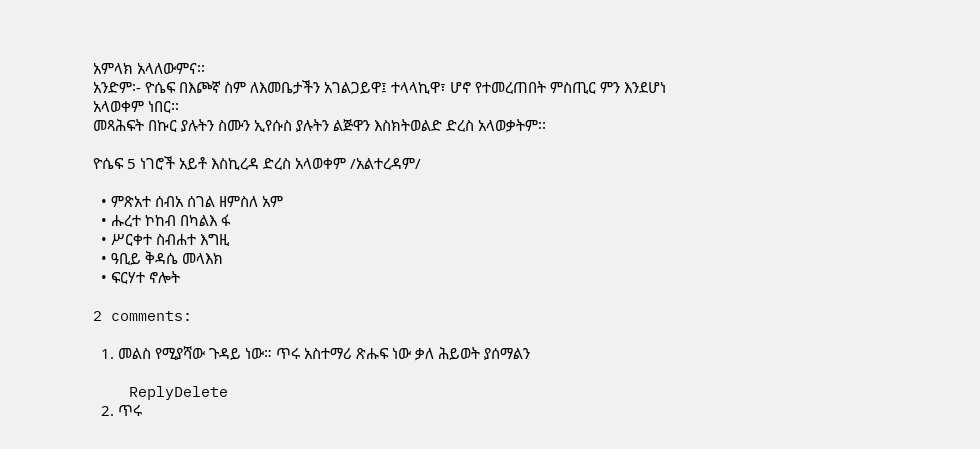አምላክ አላለውምና፡፡
አንድም፡- ዮሴፍ በእጮኛ ስም ለእመቤታችን አገልጋይዋ፤ ተላላኪዋ፣ ሆኖ የተመረጠበት ምስጢር ምን እንደሆነ አላወቀም ነበር፡፡
መጻሕፍት በኩር ያሉትን ስሙን ኢየሱስ ያሉትን ልጅዋን እስክትወልድ ድረስ አላወቃትም፡፡

ዮሴፍ 5 ነገሮች አይቶ እስኪረዳ ድረስ አላወቀም /አልተረዳም/

  • ምጽአተ ሰብአ ሰገል ዘምስለ አም
  • ሑረተ ኮከብ በካልእ ፋ
  • ሥርቀተ ስብሐተ እግዚ
  • ዓቢይ ቅዳሴ መላእክ
  • ፍርሃተ ኖሎት

2 comments:

  1. መልስ የሚያሻው ጉዳይ ነው። ጥሩ አስተማሪ ጽሑፍ ነው ቃለ ሕይወት ያሰማልን

    ReplyDelete
  2. ጥሩ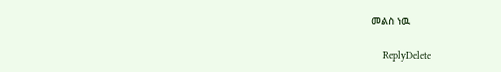መልስ ነዉ

    ReplyDelete